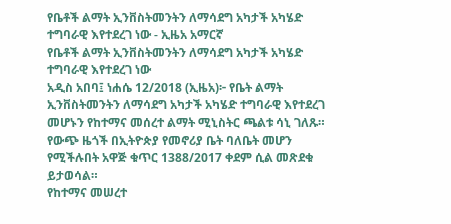የቤቶች ልማት ኢንቨስትመንትን ለማሳደግ አካታች አካሄድ ተግባራዊ እየተደረገ ነው - ኢዜአ አማርኛ
የቤቶች ልማት ኢንቨስትመንትን ለማሳደግ አካታች አካሄድ ተግባራዊ እየተደረገ ነው
አዲስ አበባ፤ ነሐሴ 12/2018 (ኢዜአ)፦ የቤት ልማት ኢንቨስትመንትን ለማሳደግ አካታች አካሄድ ተግባራዊ እየተደረገ መሆኑን የከተማና መሰረተ ልማት ሚኒስትር ጫልቱ ሳኒ ገለጹ።
የውጭ ዜጎች በኢትዮጵያ የመኖሪያ ቤት ባለቤት መሆን የሚችሉበት አዋጅ ቁጥር 1388/2017 ቀደም ሲል መጽደቁ ይታወሳል።
የከተማና መሠረተ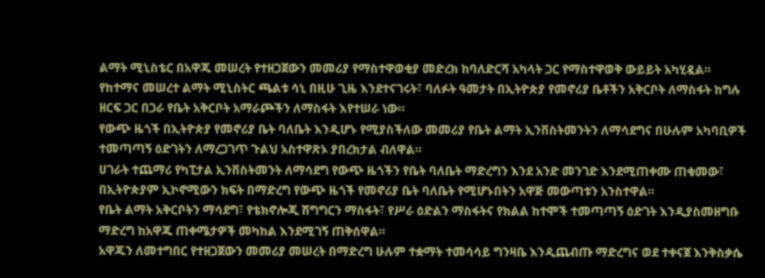ልማት ሚኒስቴር በአዋጁ መሠረት የተዘጋጀውን መመሪያ የማስተዋወቂያ መድረክ ከባለድርሻ አካላት ጋር የማስተዋወቅ ውይይት አካሂዷል።
የከተማና መሠረተ ልማት ሚኒስትር ጫልቱ ሳኒ በዚሁ ጊዜ እንደተናገሩት፣ ባለፉት ዓመታት በኢትዮጵያ የመኖሪያ ቤቶችን አቅርቦት ለማስፋት ከግሉ ዘርፍ ጋር በጋራ የቤት አቅርቦት አማራጮችን ለማስፋት እየተሠራ ነው።
የውጭ ዜጎች በኢትዮጵያ የመኖሪያ ቤት ባለቤት እንዲሆኑ የሚያስችለው መመሪያ የቤት ልማት ኢንቨስትመንትን ለማሳደግና በሁሉም አካባቢዎች ተመጣጣኝ ዕድገትን ለማረጋገጥ ጉልህ አስተዋጽኦ ያበረክታል ብለዋል።
ሀገራት ተጨማሪ የካፒታል ኢንቨስትመንት ለማሳደግ የውጭ ዜጎችን የቤት ባለቤት ማድረግን እንደ አንድ መንገድ እንደሚጠቀሙ ጠቁመው፣ በኢትዮጵያም ኢኮኖሚውን ክፍት በማድረግ የውጭ ዜጎች የመኖሪያ ቤት ባለቤት የሚሆኑበትን አዋጅ መውጣቱን አንስተዋል።
የቤት ልማት አቅርቦትን ማሳደግ፣ የቴክኖሎጂ ሽግግርን ማስፋት፣ የሥራ ዕድልን ማስፋትና የክልል ከተሞች ተመጣጣኝ ዕድገት እንዲያስመዘግቡ ማድረግ ከአዋጁ ጠቀሜታዎች መካከል እንደሚገኝ ጠቅሰዋል።
አዋጁን ለመተግበር የተዘጋጀውን መመሪያ መሠረት በማድረግ ሁሉም ተቋማት ተመሳሳይ ግንዛቤ እንዲጨብጡ ማድረግና ወደ ተቀናጀ እንቅስቃሴ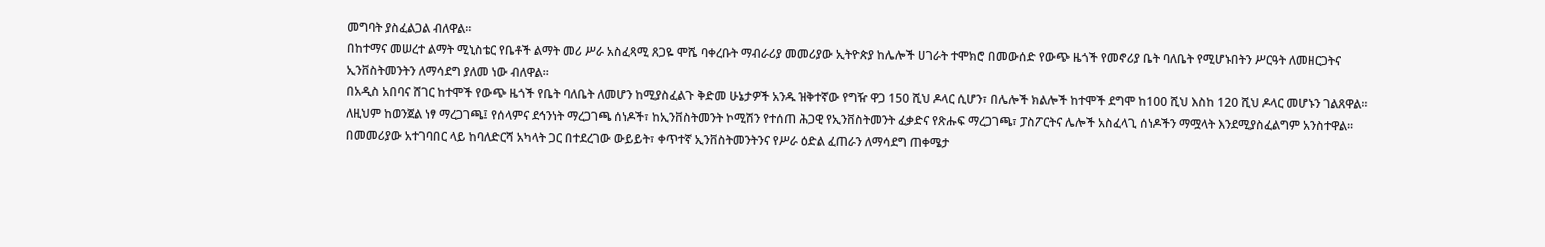መግባት ያስፈልጋል ብለዋል።
በከተማና መሠረተ ልማት ሚኒስቴር የቤቶች ልማት መሪ ሥራ አስፈጻሚ ጸጋዬ ሞሼ ባቀረቡት ማብራሪያ መመሪያው ኢትዮጵያ ከሌሎች ሀገራት ተሞክሮ በመውሰድ የውጭ ዜጎች የመኖሪያ ቤት ባለቤት የሚሆኑበትን ሥርዓት ለመዘርጋትና ኢንቨስትመንትን ለማሳደግ ያለመ ነው ብለዋል።
በአዲስ አበባና ሸገር ከተሞች የውጭ ዜጎች የቤት ባለቤት ለመሆን ከሚያስፈልጉ ቅድመ ሁኔታዎች አንዱ ዝቅተኛው የግዥ ዋጋ 150 ሺህ ዶላር ሲሆን፣ በሌሎች ክልሎች ከተሞች ደግሞ ከ100 ሺህ እስከ 120 ሺህ ዶላር መሆኑን ገልጸዋል።
ለዚህም ከወንጀል ነፃ ማረጋገጫ፤ የሰላምና ደኅንነት ማረጋገጫ ሰነዶች፣ ከኢንቨስትመንት ኮሚሽን የተሰጠ ሕጋዊ የኢንቨስትመንት ፈቃድና የጽሑፍ ማረጋገጫ፣ ፓስፖርትና ሌሎች አስፈላጊ ሰነዶችን ማሟላት እንደሚያስፈልግም አንስተዋል።
በመመሪያው አተገባበር ላይ ከባለድርሻ አካላት ጋር በተደረገው ውይይት፣ ቀጥተኛ ኢንቨስትመንትንና የሥራ ዕድል ፈጠራን ለማሳደግ ጠቀሜታ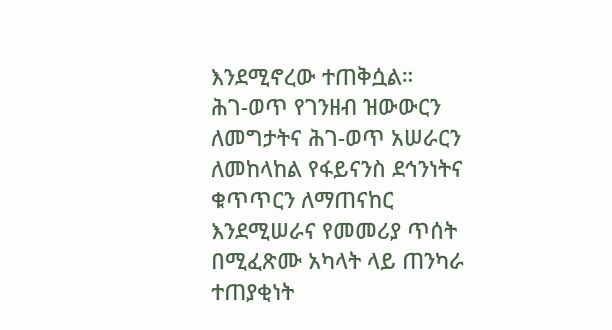እንደሚኖረው ተጠቅሷል።
ሕገ-ወጥ የገንዘብ ዝውውርን ለመግታትና ሕገ-ወጥ አሠራርን ለመከላከል የፋይናንስ ደኅንነትና ቁጥጥርን ለማጠናከር እንደሚሠራና የመመሪያ ጥሰት በሚፈጽሙ አካላት ላይ ጠንካራ ተጠያቂነት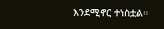እንደሚኖር ተነስቷል።